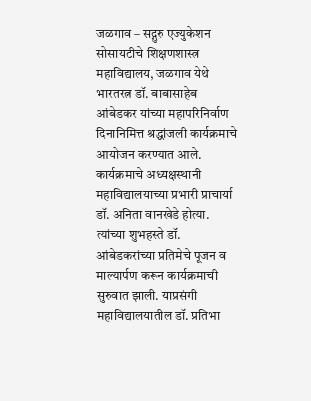जळगाव – सद्गुरु एज्युकेशन सोसायटीचे शिक्षणशास्त्र महाविद्यालय, जळगाव येथे भारतरत्न डॉ. बाबासाहेब आंबेडकर यांच्या महापरिनिर्वाण दिनानिमित्त श्रद्धांजली कार्यक्रमाचे आयोजन करण्यात आले. कार्यक्रमाचे अध्यक्षस्थानी महाविद्यालयाच्या प्रभारी प्राचार्या डॉ. अनिता वानखेडे होत्या. त्यांच्या शुभहस्ते डॉ. आंबेडकरांच्या प्रतिमेचे पूजन व माल्यार्पण करून कार्यक्रमाची सुरुवात झाली. याप्रसंगी महाविद्यालयातील डॉ. प्रतिभा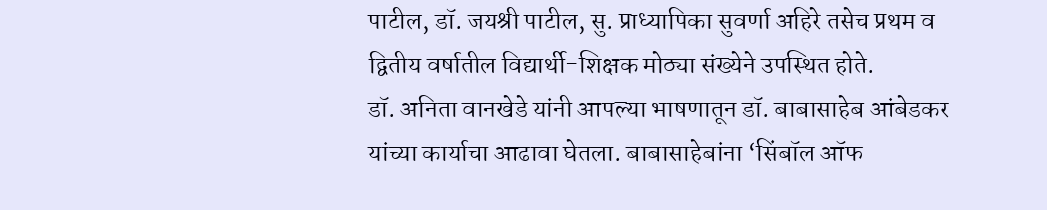पाटील, डॉ. जयश्री पाटील, सु. प्राध्यापिका सुवर्णा अहिरे तसेच प्रथम व द्वितीय वर्षातील विद्यार्थी-शिक्षक मोठ्या संख्येने उपस्थित होते.
डॉ. अनिता वानखेडे यांनी आपल्या भाषणातून डॉ. बाबासाहेब आंबेडकर यांच्या कार्याचा आढावा घेतला. बाबासाहेबांना ‘सिंबॉल ऑफ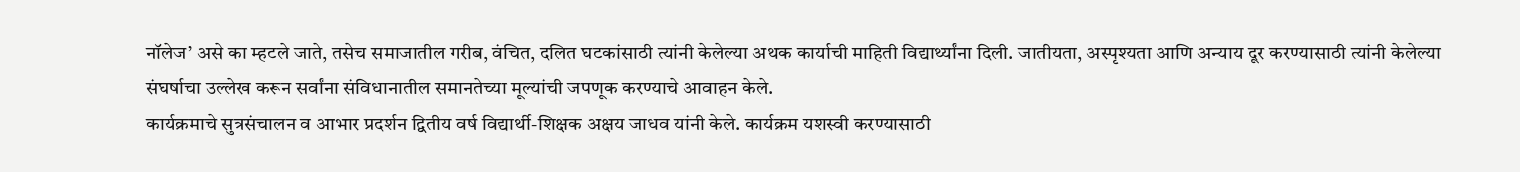नॉलेज’ असे का म्हटले जाते, तसेच समाजातील गरीब, वंचित, दलित घटकांसाठी त्यांनी केलेल्या अथक कार्याची माहिती विद्यार्थ्यांना दिली. जातीयता, अस्पृश्यता आणि अन्याय दूर करण्यासाठी त्यांनी केलेल्या संघर्षाचा उल्लेख करून सर्वांना संविधानातील समानतेच्या मूल्यांची जपणूक करण्याचे आवाहन केले.
कार्यक्रमाचे सुत्रसंचालन व आभार प्रदर्शन द्वितीय वर्ष विद्यार्थी-शिक्षक अक्षय जाधव यांनी केले. कार्यक्रम यशस्वी करण्यासाठी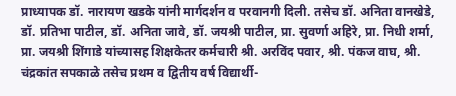प्राध्यापक डॉ. नारायण खडके यांनी मार्गदर्शन व परवानगी दिली. तसेच डॉ. अनिता वानखेडे, डॉ. प्रतिभा पाटील, डॉ. अनिता जावे, डॉ. जयश्री पाटील, प्रा. सुवर्णा अहिरे, प्रा. निधी शर्मा, प्रा. जयश्री शिंगाडे यांच्यासह शिक्षकेतर कर्मचारी श्री. अरविंद पवार, श्री. पंकज वाघ, श्री. चंद्रकांत सपकाळे तसेच प्रथम व द्वितीय वर्ष विद्यार्थी-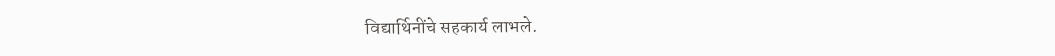विद्यार्थिनींचे सहकार्य लाभले.